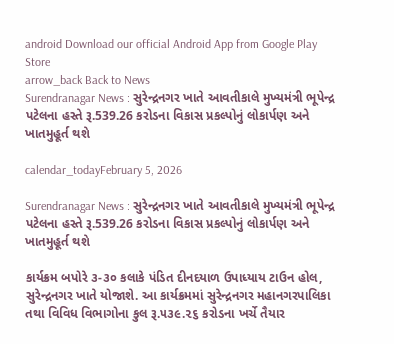android Download our official Android App from Google Play Store
arrow_back Back to News
Surendranagar News : સુરેન્દ્રનગર ખાતે આવતીકાલે મુખ્યમંત્રી ભૂપેન્દ્ર પટેલના હસ્તે રૂ.539.26 કરોડના વિકાસ પ્રકલ્પોનું લોકાર્પણ અને ખાતમુહૂર્ત થશે

calendar_todayFebruary 5, 2026

Surendranagar News : સુરેન્દ્રનગર ખાતે આવતીકાલે મુખ્યમંત્રી ભૂપેન્દ્ર પટેલના હસ્તે રૂ.539.26 કરોડના વિકાસ પ્રકલ્પોનું લોકાર્પણ અને ખાતમુહૂર્ત થશે

કાર્યક્રમ બપોરે ૩-૩૦ કલાકે પંડિત દીનદયાળ ઉપાધ્યાય ટાઉન હોલ, સુરેન્દ્રનગર ખાતે યોજાશે. આ કાર્યક્રમમાં સુરેન્દ્રનગર મહાનગરપાલિકા તથા વિવિધ વિભાગોના કુલ રૂ.૫૩૯.૨૬ કરોડના ખર્ચે તૈયાર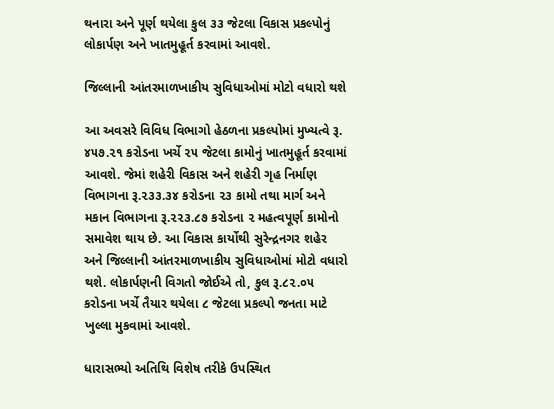થનારા અને પૂર્ણ થયેલા કુલ ૩૩ જેટલા વિકાસ પ્રકલ્પોનું લોકાર્પણ અને ખાતમુહૂર્ત કરવામાં આવશે.

જિલ્લાની આંતરમાળખાકીય સુવિધાઓમાં મોટો વધારો થશે

આ અવસરે વિવિધ વિભાગો હેઠળના પ્રકલ્પોમાં મુખ્યત્વે રૂ. ૪૫૭.૨૧ કરોડના ખર્ચે ૨૫ જેટલા કામોનું ખાતમુહૂર્ત કરવામાં આવશે. જેમાં શહેરી વિકાસ અને શહેરી ગૃહ નિર્માણ વિભાગના રૂ.૨૩૩.૩૪ કરોડના ૨૩ કામો તથા માર્ગ અને મકાન વિભાગના રૂ.૨૨૩.૮૭ કરોડના ૨ મહત્વપૂર્ણ કામોનો સમાવેશ થાય છે. આ વિકાસ કાર્યોથી સુરેન્દ્રનગર શહેર અને જિલ્લાની આંતરમાળખાકીય સુવિધાઓમાં મોટો વધારો થશે. લોકાર્પણની વિગતો જોઈએ તો, કુલ રૂ.૮૨.૦૫ કરોડના ખર્ચે તૈયાર થયેલા ૮ જેટલા પ્રકલ્પો જનતા માટે ખુલ્લા મુકવામાં આવશે.

ધારાસભ્યો અતિથિ વિશેષ તરીકે ઉપસ્થિત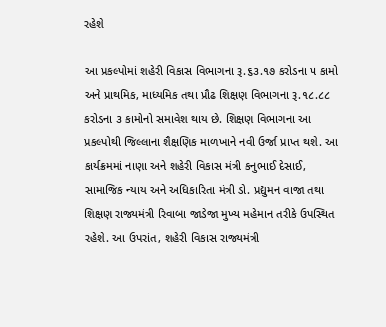રહેશે

આ પ્રકલ્પોમાં શહેરી વિકાસ વિભાગના રૂ.૬૩.૧૭ કરોડના ૫ કામો અને પ્રાથમિક, માધ્યમિક તથા પ્રૌઢ શિક્ષણ વિભાગના રૂ.૧૮.૮૮ કરોડના ૩ કામોનો સમાવેશ થાય છે. શિક્ષણ વિભાગના આ પ્રકલ્પોથી જિલ્લાના શૈક્ષણિક માળખાને નવી ઉર્જા પ્રાપ્ત થશે. આ કાર્યક્રમમાં નાણા અને શહેરી વિકાસ મંત્રી કનુભાઈ દેસાઈ, સામાજિક ન્યાય અને અધિકારિતા મંત્રી ડો. પ્રદ્યુમન વાજા તથા શિક્ષણ રાજ્યમંત્રી રિવાબા જાડેજા મુખ્ય મહેમાન તરીકે ઉપસ્થિત રહેશે. આ ઉપરાંત, શહેરી વિકાસ રાજ્યમંત્રી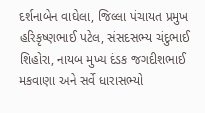દર્શનાબેન વાઘેલા, જિલ્લા પંચાયત પ્રમુખ હરિકૃષ્ણભાઈ પટેલ, સંસદસભ્ય ચંદુભાઈ શિહોરા, નાયબ મુખ્ય દંડક જગદીશભાઈ મકવાણા અને સર્વે ધારાસભ્યો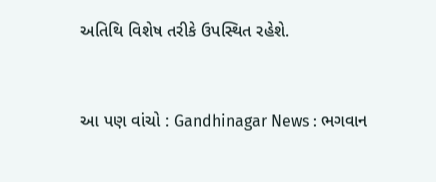અતિથિ વિશેષ તરીકે ઉપસ્થિત રહેશે.


આ પણ વાંચો : Gandhinagar News : ભગવાન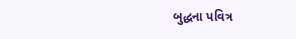બુદ્ધના પવિત્ર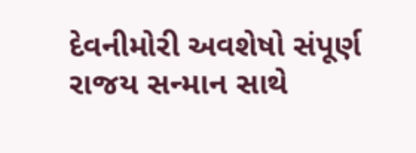દેવનીમોરી અવશેષો સંપૂર્ણ રાજય સન્માન સાથે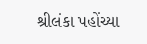શ્રીલંકા પહોંચ્યા